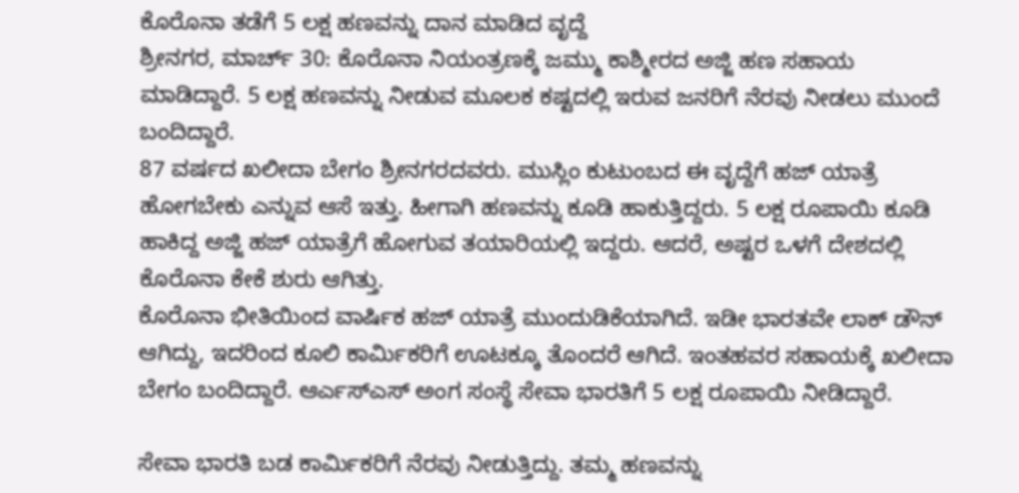ಕೊರೊನಾ ತಡೆಗೆ 5 ಲಕ್ಷ ಹಣವನ್ನು ದಾನ ಮಾಡಿದ ವೃದ್ದೆ
ಶ್ರೀನಗರ, ಮಾರ್ಚ್ 30: ಕೊರೊನಾ ನಿಯಂತ್ರಣಕ್ಕೆ ಜಮ್ಮು ಕಾಶ್ಮೀರದ ಅಜ್ಜಿ ಹಣ ಸಹಾಯ ಮಾಡಿದ್ದಾರೆ. 5 ಲಕ್ಷ ಹಣವನ್ನು ನೀಡುವ ಮೂಲಕ ಕಷ್ಟದಲ್ಲಿ ಇರುವ ಜನರಿಗೆ ನೆರವು ನೀಡಲು ಮುಂದೆ ಬಂದಿದ್ದಾರೆ.
87 ವರ್ಷದ ಖಲೀದಾ ಬೇಗಂ ಶ್ರೀನಗರದವರು. ಮುಸ್ಲಿಂ ಕುಟುಂಬದ ಈ ವೃದ್ದೆಗೆ ಹಜ್ ಯಾತ್ರೆ ಹೋಗಬೇಕು ಎನ್ನುವ ಆಸೆ ಇತ್ತು. ಹೀಗಾಗಿ ಹಣವನ್ನು ಕೂಡಿ ಹಾಕುತ್ತಿದ್ದರು. 5 ಲಕ್ಷ ರೂಪಾಯಿ ಕೂಡಿ ಹಾಕಿದ್ದ ಅಜ್ಜಿ ಹಜ್ ಯಾತ್ರೆಗೆ ಹೋಗುವ ತಯಾರಿಯಲ್ಲಿ ಇದ್ದರು. ಆದರೆ, ಅಷ್ಟರ ಒಳಗೆ ದೇಶದಲ್ಲಿ ಕೊರೊನಾ ಕೇಕೆ ಶುರು ಆಗಿತ್ತು.
ಕೊರೊನಾ ಭೀತಿಯಿಂದ ವಾರ್ಷಿಕ ಹಜ್ ಯಾತ್ರೆ ಮುಂದುಡಿಕೆಯಾಗಿದೆ. ಇಡೀ ಭಾರತವೇ ಲಾಕ್ ಡೌನ್ ಆಗಿದ್ದು, ಇದರಿಂದ ಕೂಲಿ ಕಾರ್ಮಿಕರಿಗೆ ಊಟಕ್ಕೂ ತೊಂದರೆ ಆಗಿದೆ. ಇಂತಹವರ ಸಹಾಯಕ್ಕೆ ಖಲೀದಾ ಬೇಗಂ ಬಂದಿದ್ದಾರೆ. ಆರ್ಎಸ್ಎಸ್ ಅಂಗ ಸಂಸ್ಥೆ ಸೇವಾ ಭಾರತಿಗೆ 5 ಲಕ್ಷ ರೂಪಾಯಿ ನೀಡಿದ್ದಾರೆ.

ಸೇವಾ ಭಾರತಿ ಬಡ ಕಾರ್ಮಿಕರಿಗೆ ನೆರವು ನೀಡುತ್ತಿದ್ದು. ತಮ್ಮ ಹಣವನ್ನು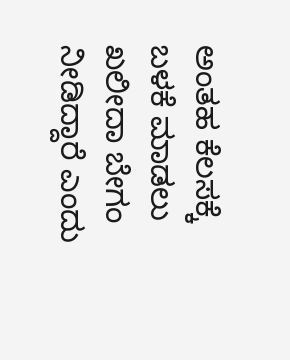ಅಂತಹ ಕೆಲಸಕ್ಕೆ ಬಳಕೆ ಮಾಡಲು ಖಲೀದಾ ಬೇಗಂ ನೀಡಿದ್ದಾರೆ ಎಂದು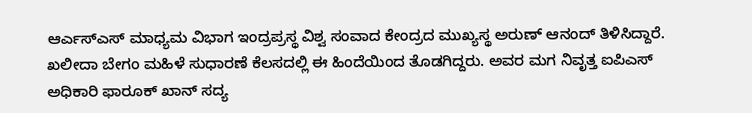ಆರ್ಎಸ್ಎಸ್ ಮಾಧ್ಯಮ ವಿಭಾಗ ಇಂದ್ರಪ್ರಸ್ಥ ವಿಶ್ವ ಸಂವಾದ ಕೇಂದ್ರದ ಮುಖ್ಯಸ್ಥ ಅರುಣ್ ಆನಂದ್ ತಿಳಿಸಿದ್ದಾರೆ.
ಖಲೀದಾ ಬೇಗಂ ಮಹಿಳೆ ಸುಧಾರಣೆ ಕೆಲಸದಲ್ಲಿ ಈ ಹಿಂದೆಯಿಂದ ತೊಡಗಿದ್ದರು. ಅವರ ಮಗ ನಿವೃತ್ತ ಐಪಿಎಸ್ ಅಧಿಕಾರಿ ಫಾರೂಕ್ ಖಾನ್ ಸದ್ಯ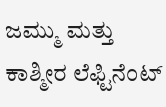ಜಮ್ಮು ಮತ್ತು ಕಾಶ್ಮೀರ ಲೆಫ್ಟಿನೆಂಟ್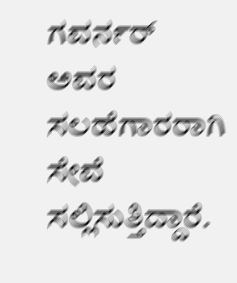ಗವರ್ನರ್ ಅವರ ಸಲಹೆಗಾರರಾಗಿ ಸೇವೆ ಸಲ್ಲಿಸುತ್ತಿದ್ದಾರೆ.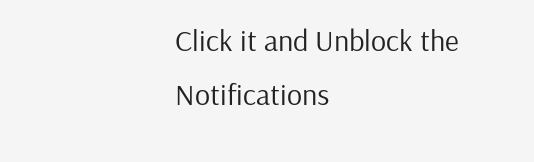Click it and Unblock the Notifications